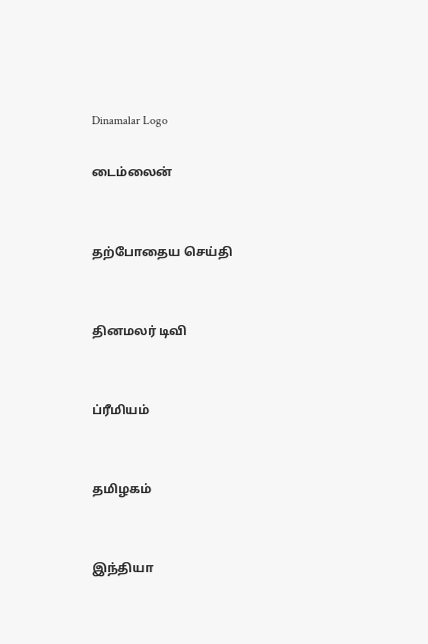Dinamalar Logo

டைம்லைன்


தற்போதைய செய்தி


தினமலர் டிவி


ப்ரீமியம்


தமிழகம்


இந்தியா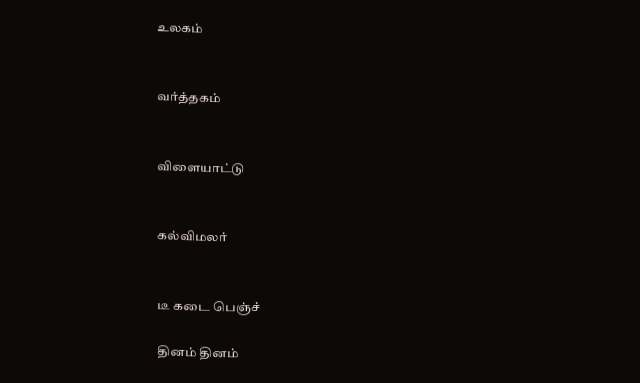உலகம்


வர்த்தகம்


விளையாட்டு


கல்விமலர்


டீ கடை பெஞ்ச்

தினம் தினம்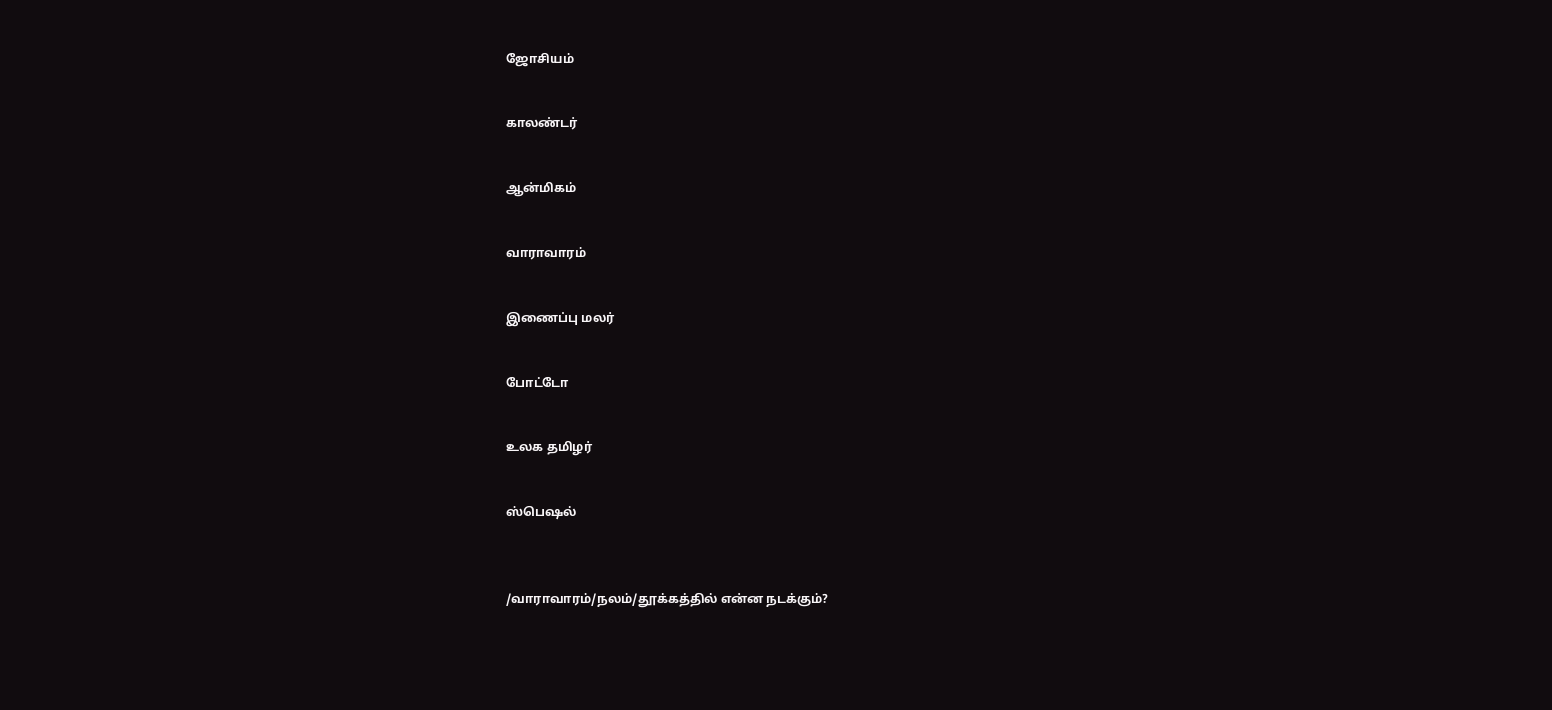ஜோசியம்


காலண்டர்


ஆன்மிகம்


வாராவாரம்


இணைப்பு மலர்


போட்டோ


உலக தமிழர்


ஸ்பெஷல்



/வாராவாரம்/நலம்/தூக்கத்தில் என்ன நடக்கும்?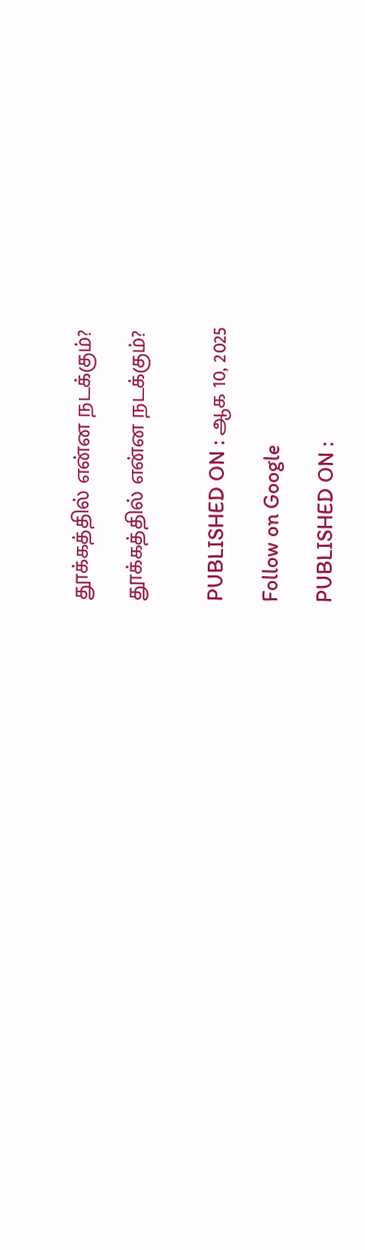தூக்கத்தில் என்ன நடக்கும்?

தூக்கத்தில் என்ன நடக்கும்?


PUBLISHED ON : ஆக 10, 2025

Follow on Google

PUBLISHED ON :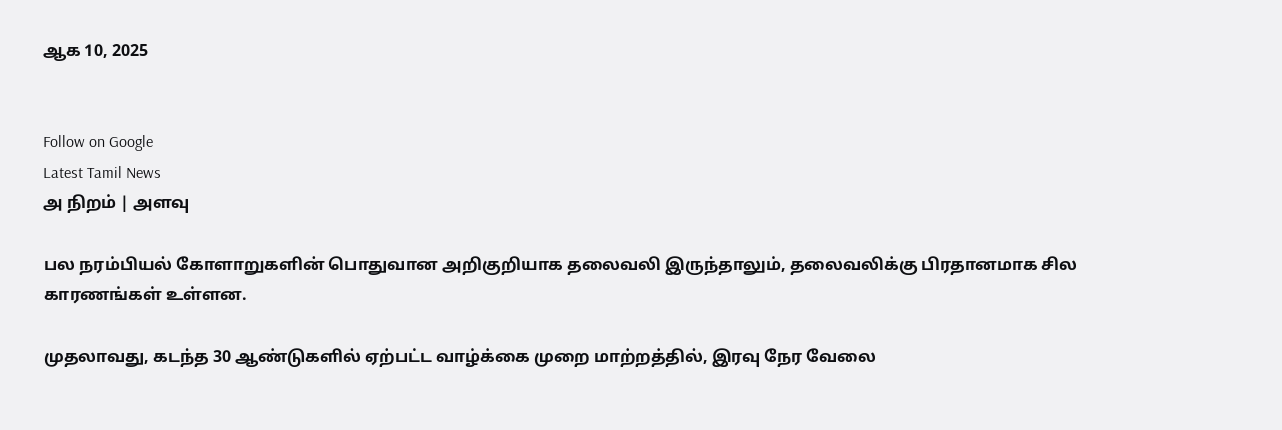ஆக 10, 2025


Follow on Google
Latest Tamil News
அ நிறம் | அளவு

பல நரம்பியல் கோளாறுகளின் பொதுவான அறிகுறியாக தலைவலி இருந்தாலும், தலைவலிக்கு பிரதானமாக சில காரணங்கள் உள்ளன.

முதலாவது, கடந்த 30 ஆண்டுகளில் ஏற்பட்ட வாழ்க்கை முறை மாற்றத்தில், இரவு நேர வேலை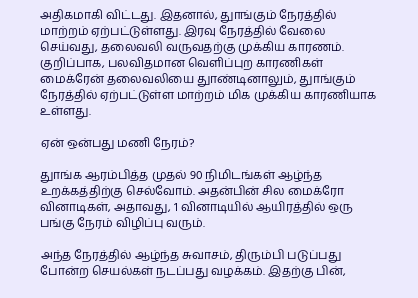அதிகமாகி விட்டது. இதனால், துாங்கும் நேரத்தில் மாற்றம் ஏற்பட்டுள்ளது. இரவு நேரத்தில் வேலை செய்வது, தலைவலி வருவதற்கு முக்கிய காரணம். குறிப்பாக, பலவிதமான வெளிப்புற காரணிகள் மைக்ரேன் தலைவலியை துாண்டினாலும், துாங்கும் நேரத்தில் ஏற்பட்டுள்ள மாற்றம் மிக முக்கிய காரணியாக உள்ளது.

ஏன் ஒன்பது மணி நேரம்?

துாங்க ஆரம்பித்த முதல் 90 நிமிடங்கள் ஆழ்ந்த உறக்கத்திற்கு செல்வோம். அதன்பின் சில மைக்ரோ வினாடிகள், அதாவது, 1 வினாடியில் ஆயிரத்தில் ஒரு பங்கு நேரம் விழிப்பு வரும்.

அந்த நேரத்தில் ஆழ்ந்த சுவாசம், திரும்பி படுப்பது போன்ற செயல்கள் நடப்பது வழக்கம். இதற்கு பின்,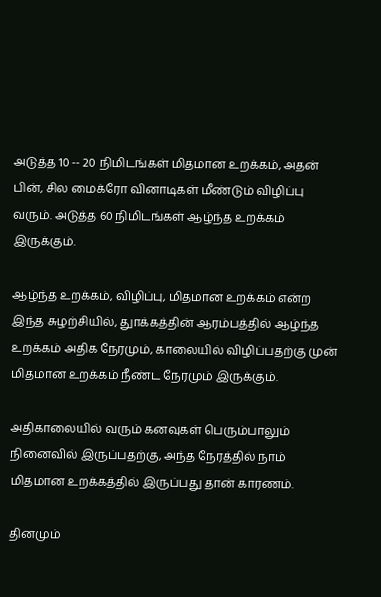அடுத்த 10 -- 20 நிமிடங்கள் மிதமான உறக்கம், அதன் பின், சில மைக்ரோ வினாடிகள் மீண்டும் விழிப்பு வரும். அடுத்த 60 நிமிடங்கள் ஆழ்ந்த உறக்கம் இருக்கும்.

ஆழ்ந்த உறக்கம், விழிப்பு, மிதமான உறக்கம் என்ற இந்த சுழற்சியில், துாக்கத்தின் ஆரம்பத்தில் ஆழ்ந்த உறக்கம் அதிக நேரமும், காலையில் விழிப்பதற்கு முன் மிதமான உறக்கம் நீண்ட நேரமும் இருக்கும்.

அதிகாலையில் வரும் கனவுகள் பெரும்பாலும் நினைவில் இருப்பதற்கு, அந்த நேரத்தில் நாம் மிதமான உறக்கத்தில் இருப்பது தான் காரணம்.

தினமும்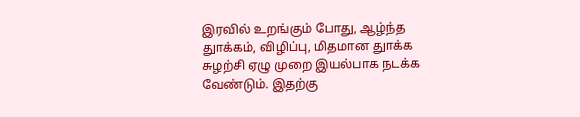இரவில் உறங்கும் போது, ஆழ்ந்த துாக்கம், விழிப்பு, மிதமான துாக்க சுழற்சி ஏழு முறை இயல்பாக நடக்க வேண்டும். இதற்கு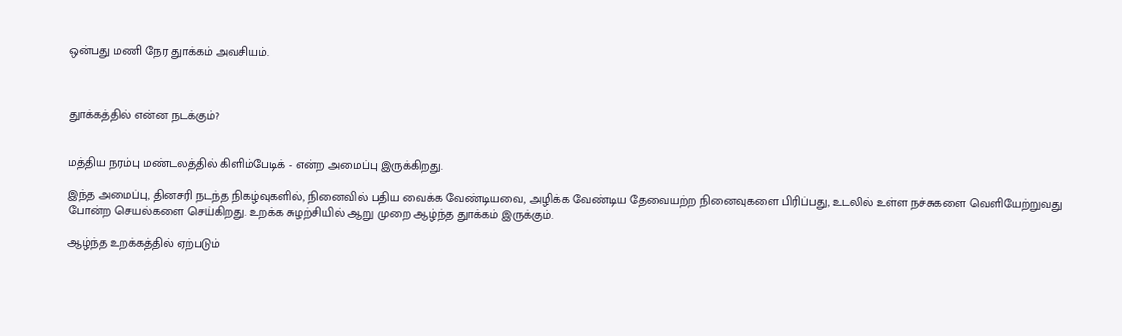ஒன்பது மணி நேர துாக்கம் அவசியம்.



துாக்கத்தில் என்ன நடக்கும்?


மத்திய நரம்பு மண்டலத்தில் கிளிம்பேடிக் - என்ற அமைப்பு இருக்கிறது.

இந்த அமைப்பு, தினசரி நடந்த நிகழ்வுகளில், நினைவில் பதிய வைக்க வேண்டியவை, அழிக்க வேண்டிய தேவையற்ற நினைவுகளை பிரிப்பது, உடலில் உள்ள நச்சுகளை வெளியேற்றுவது போன்ற செயல்களை செய்கிறது. உறக்க சுழற்சியில் ஆறு முறை ஆழ்ந்த துாக்கம் இருக்கும்.

ஆழ்ந்த உறக்கத்தில் ஏற்படும்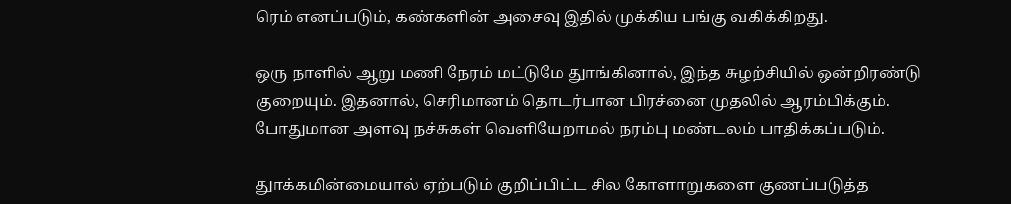ரெம் எனப்படும், கண்களின் அசைவு இதில் முக்கிய பங்கு வகிக்கிறது.

ஒரு நாளில் ஆறு மணி நேரம் மட்டுமே துாங்கினால், இந்த சுழற்சியில் ஒன்றிரண்டு குறையும். இதனால், செரிமானம் தொடர்பான பிரச்னை முதலில் ஆரம்பிக்கும். போதுமான அளவு நச்சுகள் வெளியேறாமல் நரம்பு மண்டலம் பாதிக்கப்படும்.

துாக்கமின்மையால் ஏற்படும் குறிப்பிட்ட சில கோளாறுகளை குணப்படுத்த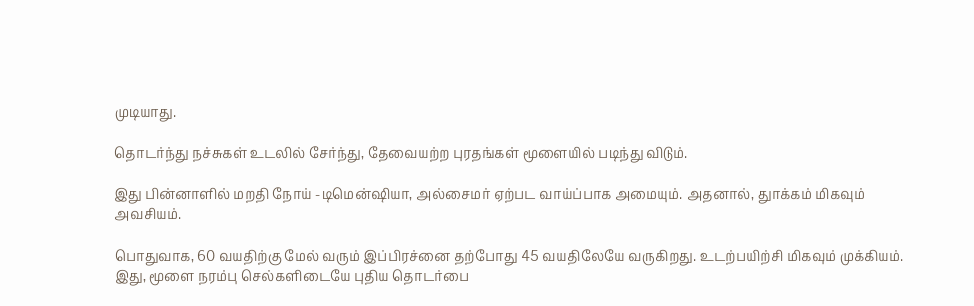முடியாது.

தொடர்ந்து நச்சுகள் உடலில் சேர்ந்து, தேவையற்ற புரதங்கள் மூளையில் படிந்து விடும்.

இது பின்னாளில் மறதி நோய் -டிமென்ஷியா, அல்சைமர் ஏற்பட வாய்ப்பாக அமையும். அதனால், துாக்கம் மிகவும் அவசியம்.

பொதுவாக, 60 வயதிற்கு மேல் வரும் இப்பிரச்னை தற்போது 45 வயதிலேயே வருகிறது. உடற்பயிற்சி மிகவும் முக்கியம். இது, மூளை நரம்பு செல்களிடையே புதிய தொடர்பை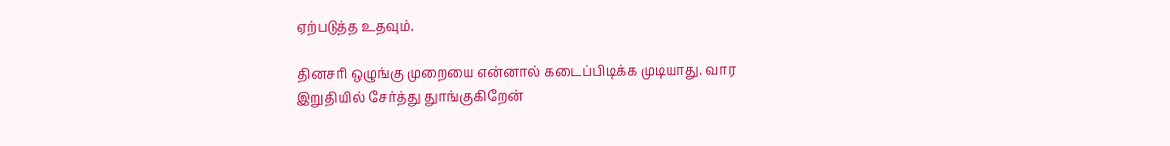ஏற்படுத்த உதவும்.

தினசரி ஒழுங்கு முறையை என்னால் கடைப்பிடிக்க முடியாது. வார இறுதியில் சேர்த்து துாங்குகிறேன்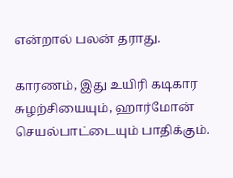என்றால் பலன் தராது.

காரணம், இது உயிரி கடிகார சுழற்சியையும், ஹார்மோன் செயல்பாட்டையும் பாதிக்கும்.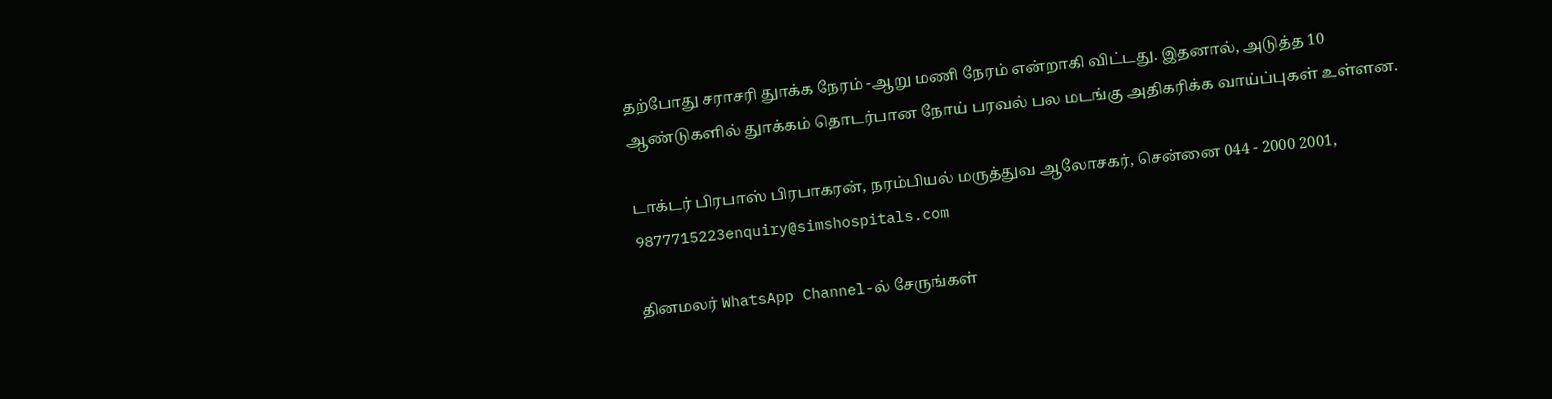தற்போது சராசரி துாக்க நேரம் -ஆறு மணி நேரம் என்றாகி விட்டது. இதனால், அடுத்த 10 ஆண்டுகளில் துாக்கம் தொடர்பான நோய் பரவல் பல மடங்கு அதிகரிக்க வாய்ப்புகள் உள்ளன.

டாக்டர் பிரபாஸ் பிரபாகரன், நரம்பியல் மருத்துவ ஆலோசகர், சென்னை 044 - 2000 2001, 9877715223enquiry@simshospitals.com

தினமலர் WhatsApp Channel-ல் சேருங்கள்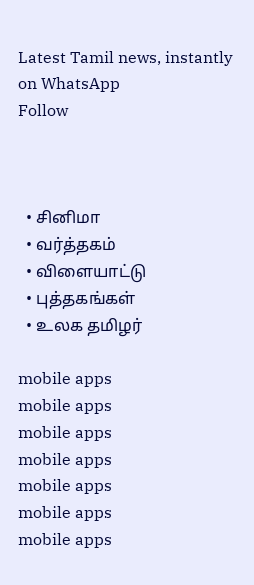Latest Tamil news, instantly on WhatsApp
Follow



  • சினிமா
  • வர்த்தகம்
  • விளையாட்டு
  • புத்தகங்கள்
  • உலக தமிழர்

mobile apps
mobile apps
mobile apps
mobile apps
mobile apps
mobile apps
mobile apps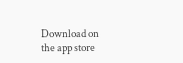Download on the app store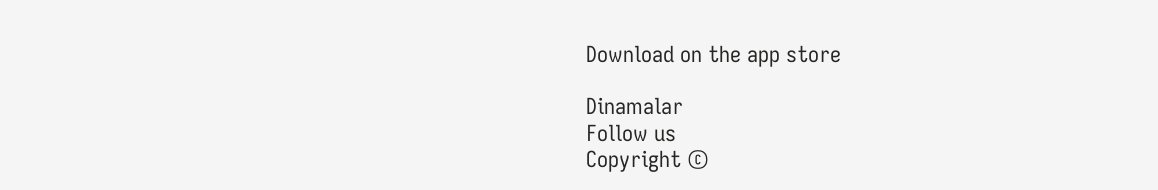Download on the app store

Dinamalar
Follow us
Copyright ©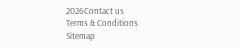2026Contact us
Terms & Conditions
Sitemap